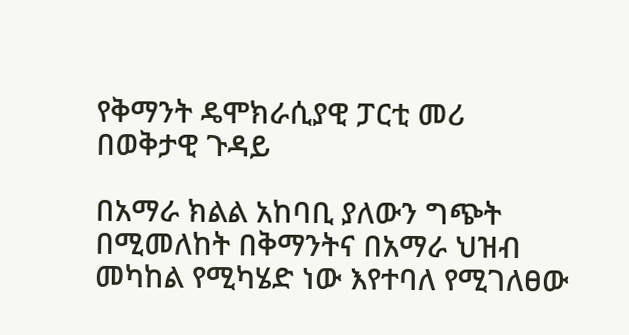የቅማንት ዴሞክራሲያዊ ፓርቲ መሪ በወቅታዊ ጉዳይ

በአማራ ክልል አከባቢ ያለውን ግጭት በሚመለከት በቅማንትና በአማራ ህዝብ መካከል የሚካሄድ ነው እየተባለ የሚገለፀው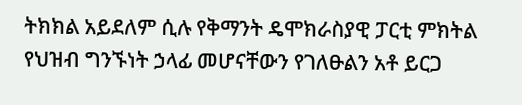ትክክል አይደለም ሲሉ የቅማንት ዴሞክራስያዊ ፓርቲ ምክትል የህዝብ ግንኙነት ኃላፊ መሆናቸውን የገለፁልን አቶ ይርጋ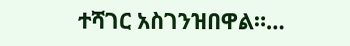ተሻገር አስገንዝበዋል።…